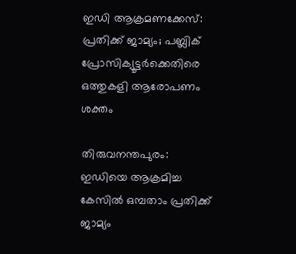ഇഡി ആക്രമണക്കേസ്: പ്രതിക്ക് ജാമ്യം; പബ്ലിക് പ്രോസിക്യൂട്ടർക്കെതിരെ ഒത്തുകളി ആരോപണം ശക്തം

തിരുവനന്തപുരം: ഇഡിയെ ആക്രമിച്ച കേസിൽ ഒമ്പതാം പ്രതിക്ക് ജാമ്യം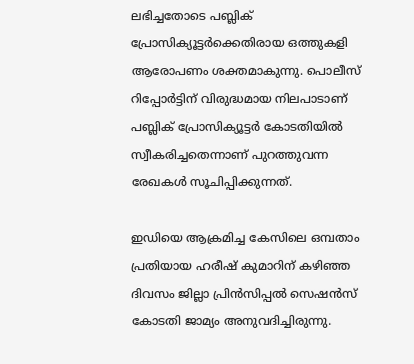ലഭിച്ചതോടെ പബ്ലിക് പ്രോസിക്യൂട്ടർക്കെതിരായ ഒത്തുകളി ആരോപണം ശക്തമാകുന്നു. പൊലീസ് റിപ്പോർട്ടിന് വിരുദ്ധമായ നിലപാടാണ് പബ്ലിക് പ്രോസിക്യൂട്ടർ കോടതിയിൽ സ്വീകരിച്ചതെന്നാണ് പുറത്തുവന്ന രേഖകൾ സൂചിപ്പിക്കുന്നത്.

ഇഡിയെ ആക്രമിച്ച കേസിലെ ഒമ്പതാം പ്രതിയായ ഹരീഷ് കുമാറിന് കഴിഞ്ഞ ദിവസം ജില്ലാ പ്രിൻസിപ്പൽ സെഷൻസ് കോടതി ജാമ്യം അനുവദിച്ചിരുന്നു.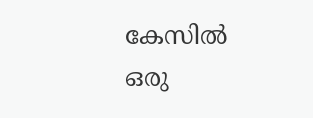കേസിൽ ഒരു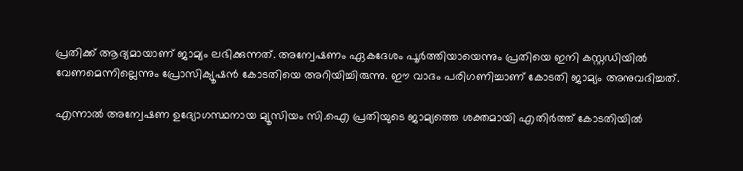പ്രതിക്ക് ആദ്യമായാണ് ജാമ്യം ലഭിക്കുന്നത്. അന്വേഷണം ഏകദേശം പൂർത്തിയായെന്നും പ്രതിയെ ഇനി കസ്റ്റഡിയിൽ വേണമെന്നില്ലെന്നും പ്രോസിക്യൂഷൻ കോടതിയെ അറിയിച്ചിരുന്നു. ഈ വാദം പരിഗണിച്ചാണ് കോടതി ജാമ്യം അനുവദിച്ചത്.

എന്നാൽ അന്വേഷണ ഉദ്യോഗസ്ഥനായ മ്യൂസിയം സി.ഐ പ്രതിയുടെ ജാമ്യത്തെ ശക്തമായി എതിർത്ത് കോടതിയിൽ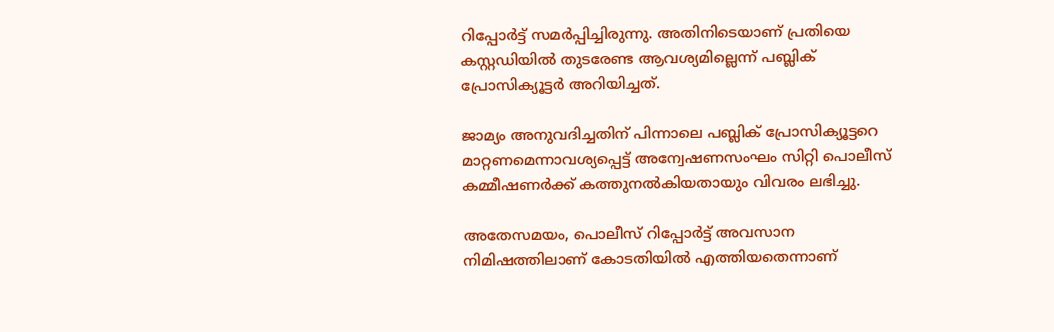റിപ്പോർട്ട് സമർപ്പിച്ചിരുന്നു. അതിനിടെയാണ് പ്രതിയെ കസ്റ്റഡിയിൽ തുടരേണ്ട ആവശ്യമില്ലെന്ന് പബ്ലിക് പ്രോസിക്യൂട്ടർ അറിയിച്ചത്.

ജാമ്യം അനുവദിച്ചതിന് പിന്നാലെ പബ്ലിക് പ്രോസിക്യൂട്ടറെ മാറ്റണമെന്നാവശ്യപ്പെട്ട് അന്വേഷണസംഘം സിറ്റി പൊലീസ് കമ്മീഷണർക്ക് കത്തുനൽകിയതായും വിവരം ലഭിച്ചു.

അതേസമയം, പൊലീസ് റിപ്പോർട്ട് അവസാന നിമിഷത്തിലാണ് കോടതിയിൽ എത്തിയതെന്നാണ്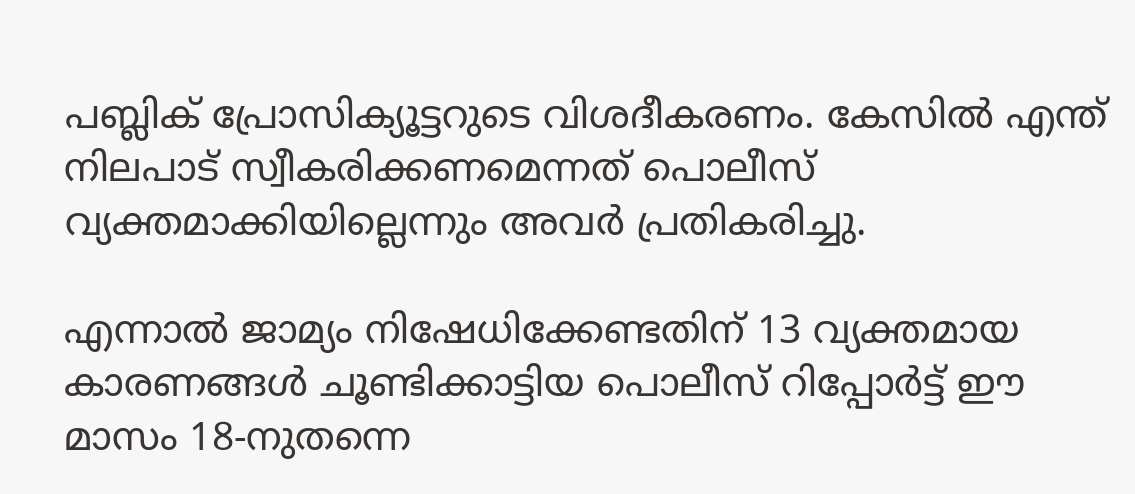പബ്ലിക് പ്രോസിക്യൂട്ടറുടെ വിശദീകരണം. കേസിൽ എന്ത് നിലപാട് സ്വീകരിക്കണമെന്നത് പൊലീസ് വ്യക്തമാക്കിയില്ലെന്നും അവർ പ്രതികരിച്ചു.

എന്നാൽ ജാമ്യം നിഷേധിക്കേണ്ടതിന് 13 വ്യക്തമായ കാരണങ്ങൾ ചൂണ്ടിക്കാട്ടിയ പൊലീസ് റിപ്പോർട്ട് ഈ മാസം 18-നുതന്നെ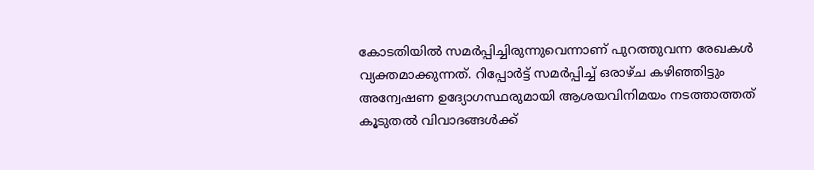കോടതിയിൽ സമർപ്പിച്ചിരുന്നുവെന്നാണ് പുറത്തുവന്ന രേഖകൾ വ്യക്തമാക്കുന്നത്. റിപ്പോർട്ട് സമർപ്പിച്ച് ഒരാഴ്ച കഴിഞ്ഞിട്ടും അന്വേഷണ ഉദ്യോഗസ്ഥരുമായി ആശയവിനിമയം നടത്താത്തത് കൂടുതൽ വിവാദങ്ങൾക്ക്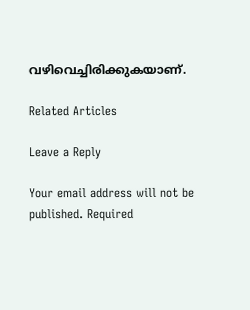വഴിവെച്ചിരിക്കുകയാണ്.

Related Articles

Leave a Reply

Your email address will not be published. Required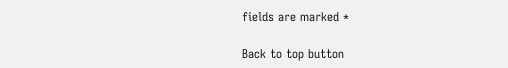fields are marked *

Back to top button